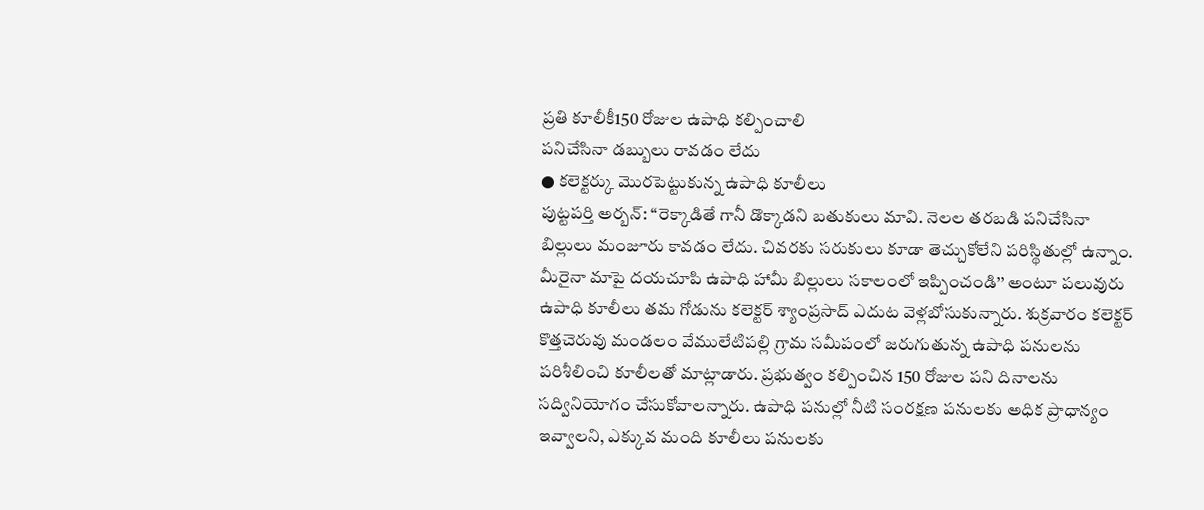ప్రతి కూలీకీ150 రోజుల ఉపాధి కల్పించాలి
పనిచేసినా డబ్బులు రావడం లేదు
● కలెక్టర్కు మొరపెట్టుకున్న ఉపాధి కూలీలు
పుట్టపర్తి అర్బన్: ‘‘రెక్కాడితే గానీ డొక్కాడని బతుకులు మావి. నెలల తరబడి పనిచేసినా బిల్లులు మంజూరు కావడం లేదు. చివరకు సరుకులు కూడా తెచ్చుకోలేని పరిస్థితుల్లో ఉన్నాం. మీరైనా మాపై దయచూపి ఉపాధి హామీ బిల్లులు సకాలంలో ఇప్పించండి’’ అంటూ పలువురు ఉపాధి కూలీలు తమ గోడును కలెక్టర్ శ్యాంప్రసాద్ ఎదుట వెళ్లబోసుకున్నారు. శుక్రవారం కలెక్టర్ కొత్తచెరువు మండలం వేములేటిపల్లి గ్రామ సమీపంలో జరుగుతున్న ఉపాధి పనులను పరిశీలించి కూలీలతో మాట్లాడారు. ప్రభుత్వం కల్పించిన 150 రోజుల పని దినాలను సద్వినియోగం చేసుకోవాలన్నారు. ఉపాధి పనుల్లో నీటి సంరక్షణ పనులకు అధిక ప్రాధాన్యం ఇవ్వాలని, ఎక్కువ మంది కూలీలు పనులకు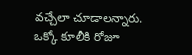వచ్చేలా చూడాలన్నారు. ఒక్కో కూలీకి రోజూ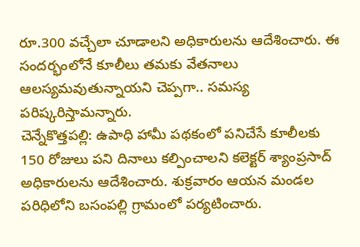రూ.300 వచ్చేలా చూడాలని అధికారులను ఆదేశించారు. ఈ సందర్భంలోనే కూలీలు తమకు వేతనాలు ఆలస్యమవుతున్నాయని చెప్పగా.. సమస్య పరిష్కరిస్తామన్నారు.
చెన్నేకొత్తపల్లి: ఉపాధి హామీ పథకంలో పనిచేసే కూలీలకు 150 రోజులు పని దినాలు కల్పించాలని కలెక్టర్ శ్యాంప్రసాద్ అధికారులను ఆదేశించారు. శుక్రవారం ఆయన మండల పరిధిలోని బసంపల్లి గ్రామంలో పర్యటించారు.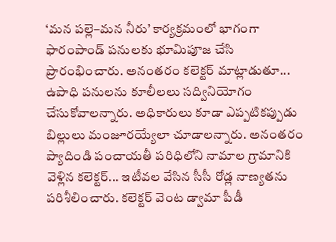‘మన పల్లె–మన నీరు’ కార్యక్రమంలో భాగంగా ఫారంపాండ్ పనులకు భూమిపూజ చేసి ప్రారంభించారు. అనంతరం కలెక్టర్ మాట్లాడుతూ... ఉపాధి పనులను కూలీలలు సద్వినియోగం చేసుకోవాలన్నారు. అధికారులు కూడా ఎప్పటికప్పుడు బిల్లులు మంజూరయ్యేలా చూడాలన్నారు. అనంతరం ప్యాదిండి పంచాయతీ పరిధిలోని నామాల గ్రామానికి వెళ్లిన కలెక్టర్... ఇటీవల వేసిన సీసీ రోడ్ల నాణ్యతను పరిశీలించారు. కలెక్టర్ వెంట డ్వామా పీడీ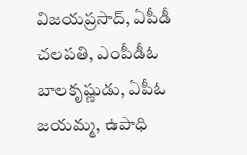విజయప్రసాద్, ఏపీడీ చలపతి, ఎంపీడీఓ బాలకృష్ణుడు, ఏపీఓ జయమ్మ, ఉపాధి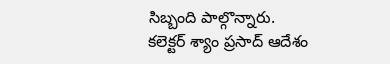సిబ్బంది పాల్గొన్నారు.
కలెక్టర్ శ్యాం ప్రసాద్ ఆదేశం